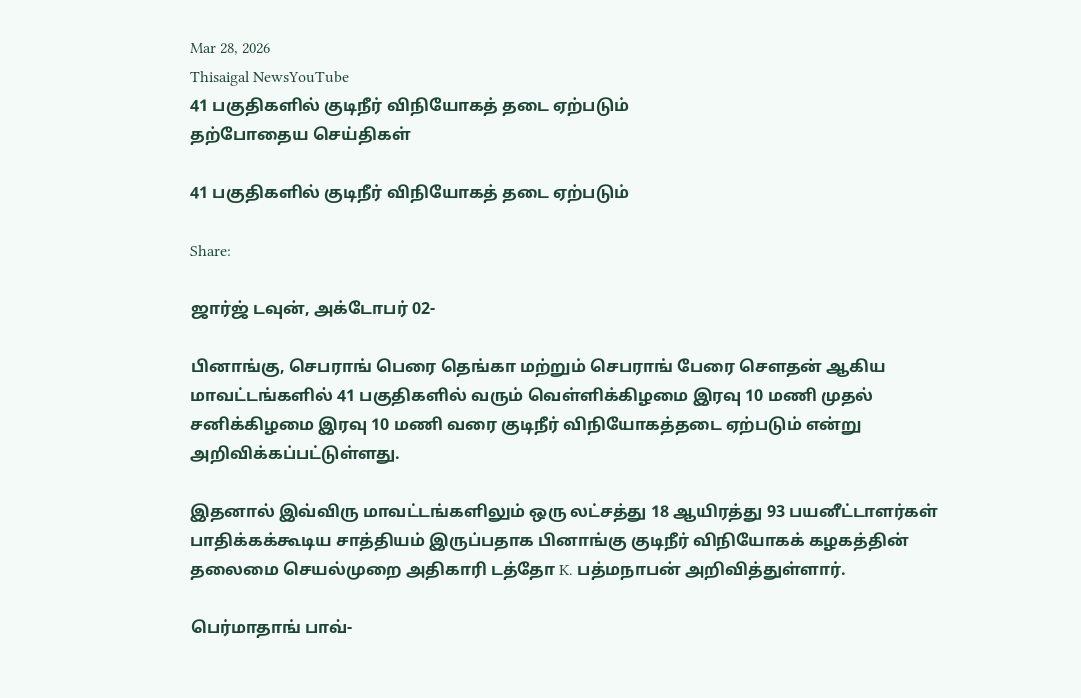Mar 28, 2026
Thisaigal NewsYouTube
41 பகுதிகளில் குடிநீர் விநியோகத் தடை ஏற்படும்
தற்போதைய செய்திகள்

41 பகுதிகளில் குடிநீர் விநியோகத் தடை ஏற்படும்

Share:

ஜார்ஜ் டவுன், அக்டோபர் 02-

பினாங்கு, செபராங் பெரை தெங்கா மற்றும் செபராங் பேரை செளதன் ஆகிய மாவட்டங்களில் 41 பகுதிகளில் வரும் வெள்ளிக்கிழமை இரவு 10 மணி முதல் சனிக்கிழமை இரவு 10 மணி வரை குடிநீர் விநியோகத்தடை ஏற்படும் என்று அறிவிக்கப்பட்டுள்ளது.

இதனால் இவ்விரு மாவட்டங்களிலும் ஒரு லட்சத்து 18 ஆயிரத்து 93 பயனீட்டாளர்கள் பாதிக்கக்கூடிய சாத்தியம் இருப்பதாக பினாங்கு குடிநீர் விநியோகக் கழகத்தின் தலைமை செயல்முறை அதிகாரி டத்தோ K. பத்மநாபன் அறிவித்துள்ளார்.

பெர்மாதாங் பாவ்-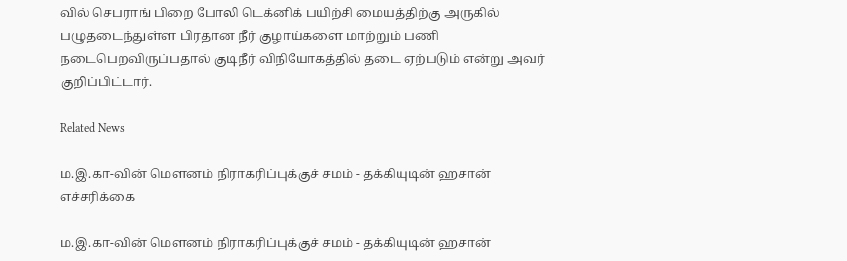வில் செபராங் பிறை போலி டெக்னிக் பயிற்சி மையத்திற்கு அருகில் பழுதடைந்துள்ள பிரதான நீர் குழாய்களை மாற்றும் பணி நடைபெறவிருப்பதால் குடிநீர் விநியோகத்தில் தடை ஏற்படும் என்று அவர் குறிப்பிட்டார்.

Related News

ம.இ.கா-வின் மௌனம் நிராகரிப்புக்குச் சமம் - தக்கியுடின் ஹசான் எச்சரிக்கை

ம.இ.கா-வின் மௌனம் நிராகரிப்புக்குச் சமம் - தக்கியுடின் ஹசான்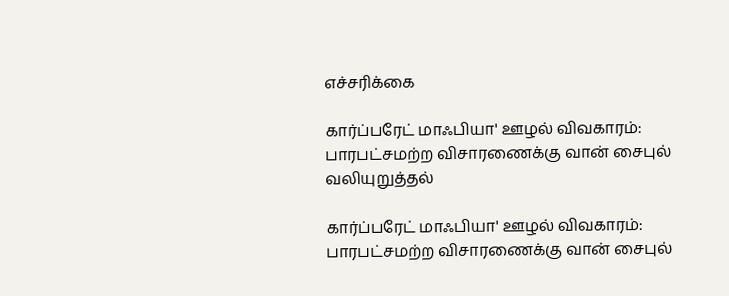எச்சரிக்கை

கார்ப்பரேட் மாஃபியா' ஊழல் விவகாரம்: பாரபட்சமற்ற விசாரணைக்கு வான் சைபுல் வலியுறுத்தல்

கார்ப்பரேட் மாஃபியா' ஊழல் விவகாரம்: பாரபட்சமற்ற விசாரணைக்கு வான் சைபுல்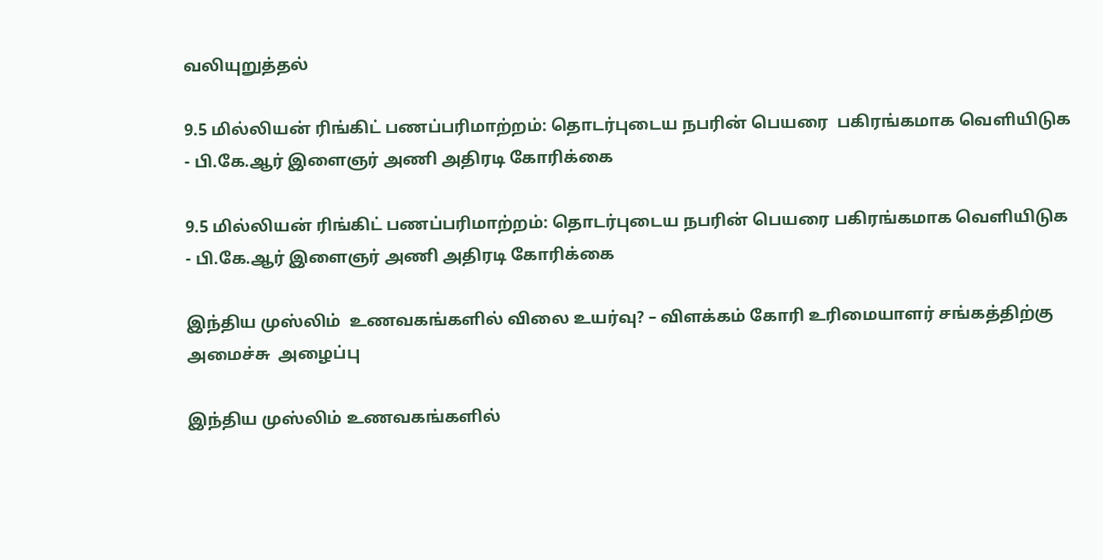வலியுறுத்தல்

9.5 மில்லியன் ரிங்கிட் பணப்பரிமாற்றம்: தொடர்புடைய நபரின் பெயரை  பகிரங்கமாக வெளியிடுக  - பி.கே.ஆர் இளைஞர் அணி அதிரடி கோரிக்கை

9.5 மில்லியன் ரிங்கிட் பணப்பரிமாற்றம்: தொடர்புடைய நபரின் பெயரை பகிரங்கமாக வெளியிடுக - பி.கே.ஆர் இளைஞர் அணி அதிரடி கோரிக்கை

இந்திய முஸ்லிம்  உணவகங்களில் விலை உயர்வு? – விளக்கம் கோரி உரிமையாளர் சங்கத்திற்கு அமைச்சு  அழைப்பு

இந்திய முஸ்லிம் உணவகங்களில்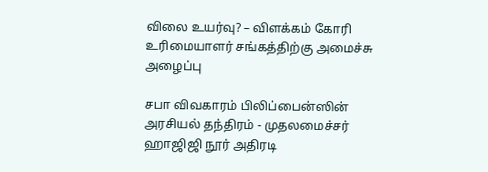விலை உயர்வு? – விளக்கம் கோரி உரிமையாளர் சங்கத்திற்கு அமைச்சு அழைப்பு

சபா விவகாரம் பிலிப்பைன்ஸின் அரசியல் தந்திரம் - முதலமைச்சர் ஹாஜிஜி நூர் அதிரடி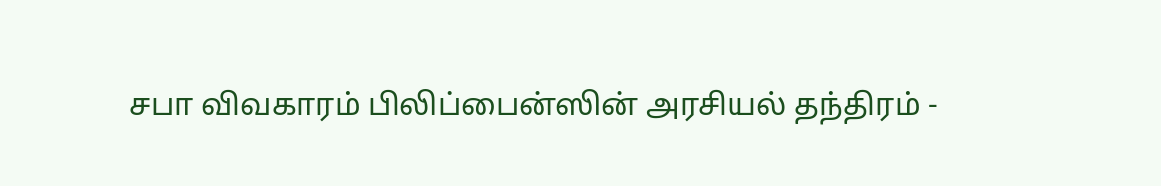சபா விவகாரம் பிலிப்பைன்ஸின் அரசியல் தந்திரம் -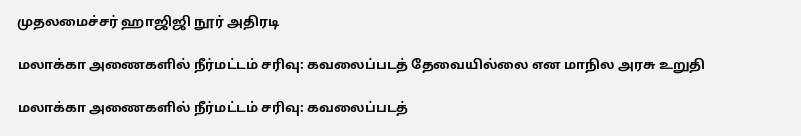முதலமைச்சர் ஹாஜிஜி நூர் அதிரடி

மலாக்கா அணைகளில் நீர்மட்டம் சரிவு: கவலைப்படத் தேவையில்லை என மாநில அரசு உறுதி

மலாக்கா அணைகளில் நீர்மட்டம் சரிவு: கவலைப்படத்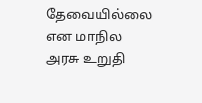தேவையில்லை என மாநில அரசு உறுதி